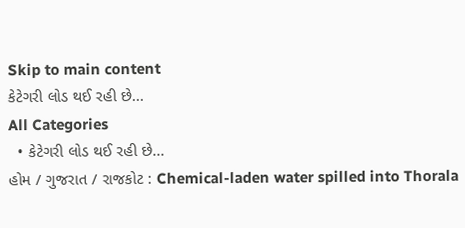Skip to main content
કેટેગરી લોડ થઈ રહી છે...
All Categories
  • કેટેગરી લોડ થઈ રહી છે...
હોમ / ગુજરાત / રાજકોટ : Chemical-laden water spilled into Thorala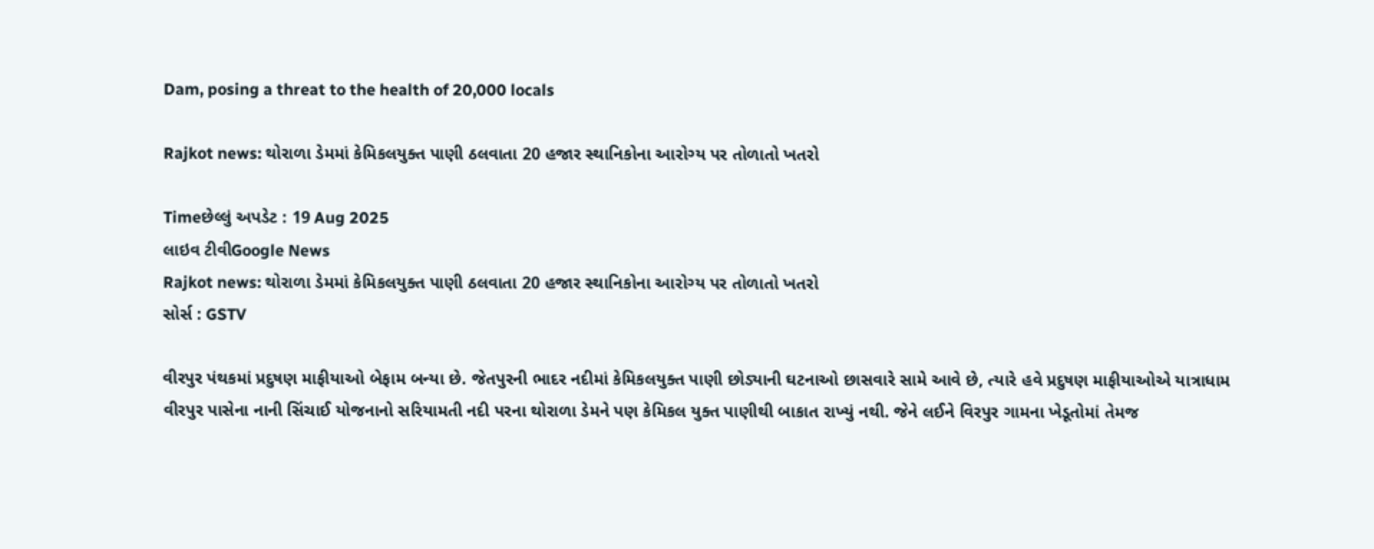Dam, posing a threat to the health of 20,000 locals

Rajkot news: થોરાળા ડેમમાં કેમિકલયુક્ત પાણી ઠલવાતા 20 હજાર સ્થાનિકોના આરોગ્ય પર તોળાતો ખતરો

Timeછેલ્લું અપડેટ : 19 Aug 2025
લાઇવ ટીવીGoogle News
Rajkot news: થોરાળા ડેમમાં કેમિકલયુક્ત પાણી ઠલવાતા 20 હજાર સ્થાનિકોના આરોગ્ય પર તોળાતો ખતરો
સોર્સ : GSTV

વીરપુર પંથકમાં પ્રદુષણ માફીયાઓ બેફામ બન્યા છે. જેતપુરની ભાદર નદીમાં કેમિકલયુક્ત પાણી છોડ્યાની ઘટનાઓ છાસવારે સામે આવે છે, ત્યારે હવે પ્રદુષણ માફીયાઓએ યાત્રાધામ વીરપુર પાસેના નાની સિંચાઈ યોજનાનો સરિયામતી નદી પરના થોરાળા ડેમને પણ કેમિકલ યુક્ત પાણીથી બાકાત રાખ્યું નથી. જેને લઈને વિરપુર ગામના ખેડૂતોમાં તેમજ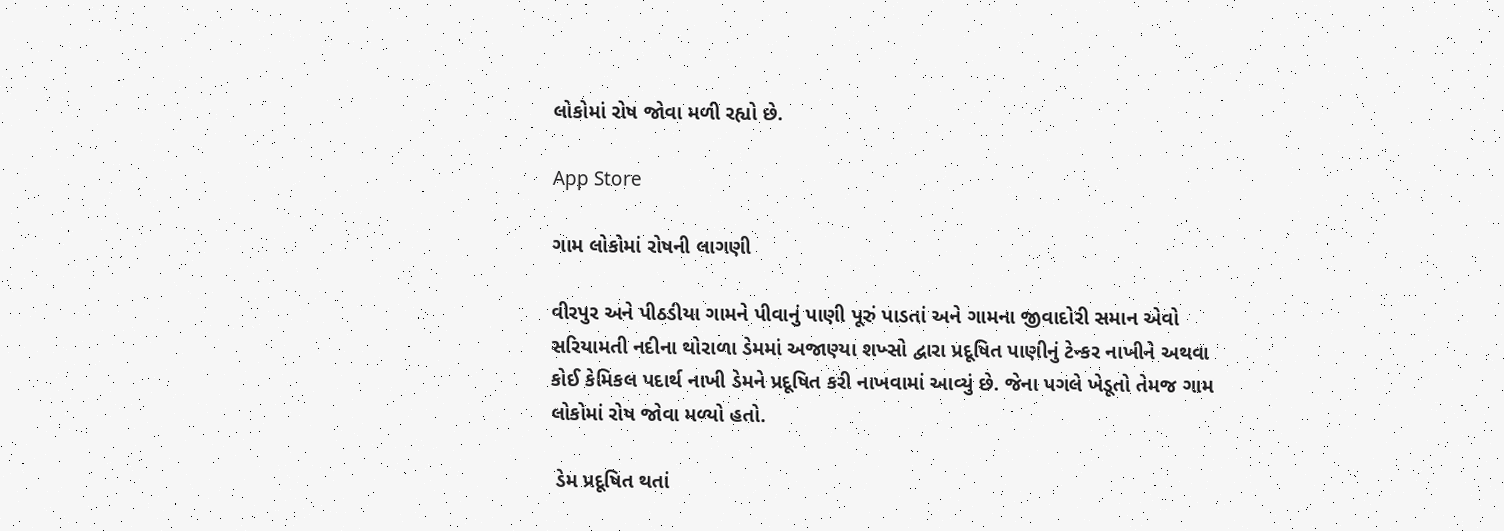લોકોમાં રોષ જોવા મળી રહ્યો છે.

App Store

ગામ લોકોમાં રોષની લાગણી

વીરપુર અને પીઠડીયા ગામને પીવાનું પાણી પૂરું પાડતાં અને ગામના જીવાદોરી સમાન એવો સરિયામતી નદીના થોરાળા ડેમમાં અજાણ્યા શખ્સો દ્વારા પ્રદૂષિત પાણીનું ટેન્કર નાખીને અથવા કોઈ કેમિકલ પદાર્થ નાખી ડેમને પ્રદૂષિત કરી નાખવામાં આવ્યું છે. જેના પગલે ખેડૂતો તેમજ ગામ લોકોમાં રોષ જોવા મળ્યો હતો.

 ડેમ પ્રદૂષિત થતાં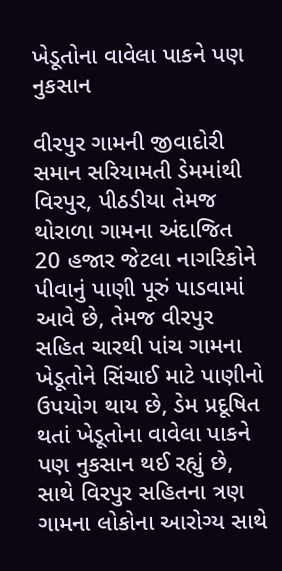ખેડૂતોના વાવેલા પાકને પણ નુકસાન

વીરપુર ગામની જીવાદોરી સમાન સરિયામતી ડેમમાંથી વિરપુર, પીઠડીયા તેમજ થોરાળા ગામના અંદાજિત 20 હજાર જેટલા નાગરિકોને પીવાનું પાણી પૂરું પાડવામાં આવે છે, તેમજ વીરપુર સહિત ચારથી પાંચ ગામના ખેડૂતોને સિંચાઈ માટે પાણીનો ઉપયોગ થાય છે, ડેમ પ્રદૂષિત થતાં ખેડૂતોના વાવેલા પાકને પણ નુકસાન થઈ રહ્યું છે, સાથે વિરપુર સહિતના ત્રણ ગામના લોકોના આરોગ્ય સાથે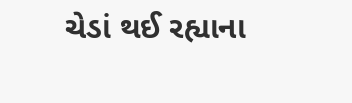ચેડાં થઈ રહ્યાના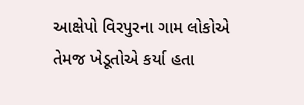આક્ષેપો વિરપુરના ગામ લોકોએ તેમજ ખેડૂતોએ કર્યા હતા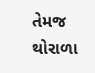તેમજ થોરાળા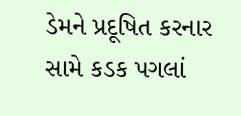ડેમને પ્રદૂષિત કરનાર સામે કડક પગલાં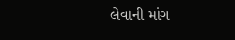લેવાની માંગ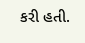કરી હતી.